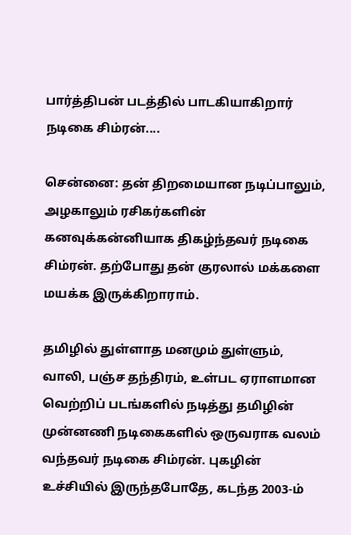பார்த்திபன் படத்தில் பாடகியாகிறார் நடிகை சிம்ரன்....

சென்னை: தன் திறமையான நடிப்பாலும், அழகாலும் ரசிகர்களின் கனவுக்கன்னியாக திகழ்ந்தவர் நடிகை சிம்ரன். தற்போது தன் குரலால் மக்களை மயக்க இருக்கிறாராம்.

தமிழில் துள்ளாத மனமும் துள்ளும், வாலி, பஞ்ச தந்திரம், உள்பட ஏராளமான வெற்றிப் படங்களில் நடித்து தமிழின் முன்னணி நடிகைகளில் ஒருவராக வலம் வந்தவர் நடிகை சிம்ரன். புகழின் உச்சியில் இருந்தபோதே, கடந்த 2003-ம்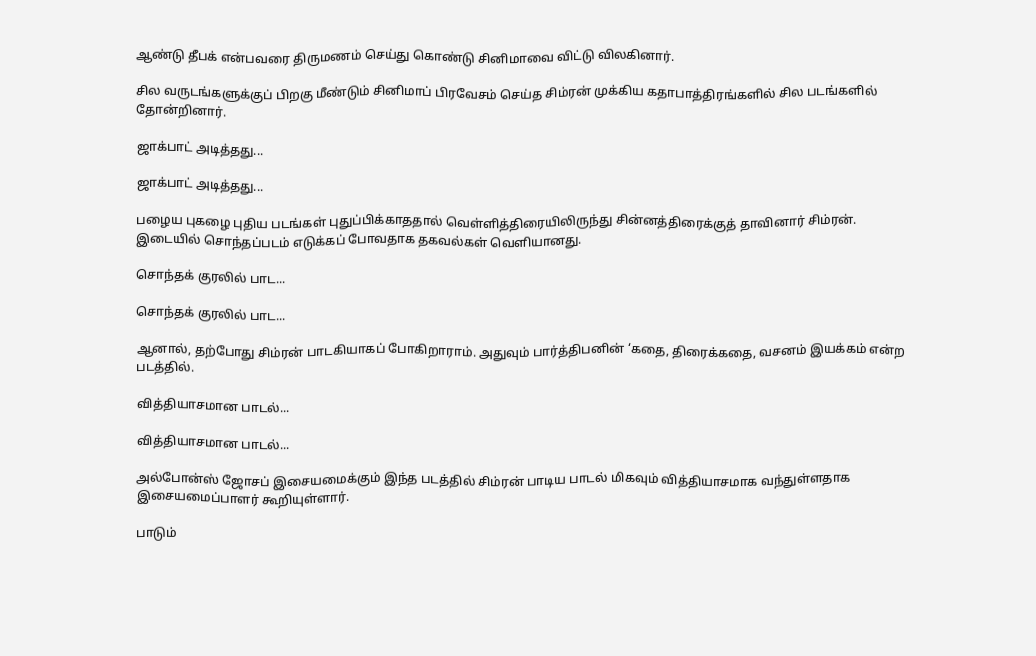ஆண்டு தீபக் என்பவரை திருமணம் செய்து கொண்டு சினிமாவை விட்டு விலகினார்.

சில வருடங்களுக்குப் பிறகு மீண்டும் சினிமாப் பிரவேசம் செய்த சிம்ரன் முக்கிய கதாபாத்திரங்களில் சில படங்களில் தோன்றினார்.

ஜாக்பாட் அடித்தது...

ஜாக்பாட் அடித்தது...

பழைய புகழை புதிய படங்கள் புதுப்பிக்காததால் வெள்ளித்திரையிலிருந்து சின்னத்திரைக்குத் தாவினார் சிம்ரன். இடையில் சொந்தப்படம் எடுக்கப் போவதாக தகவல்கள் வெளியானது.

சொந்தக் குரலில் பாட...

சொந்தக் குரலில் பாட...

ஆனால், தற்போது சிம்ரன் பாடகியாகப் போகிறாராம். அதுவும் பார்த்திபனின் ‘கதை, திரைக்கதை, வசனம் இயக்கம் என்ற படத்தில்.

வித்தியாசமான பாடல்...

வித்தியாசமான பாடல்...

அல்போன்ஸ் ஜோசப் இசையமைக்கும் இந்த படத்தில் சிம்ரன் பாடிய பாடல் மிகவும் வித்தியாசமாக வந்துள்ளதாக இசையமைப்பாளர் கூறியுள்ளார்.

பாடும்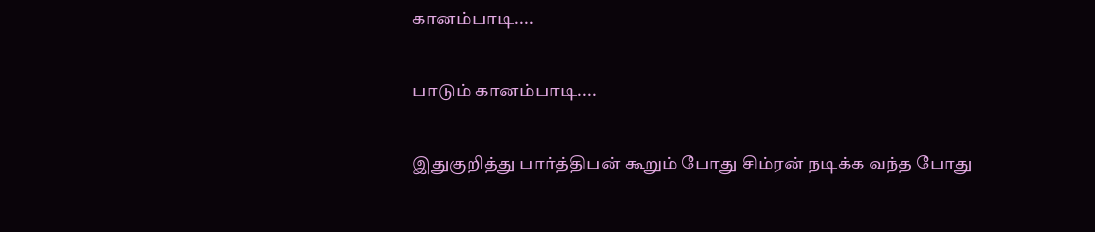கானம்பாடி....

பாடும் கானம்பாடி....

இதுகுறித்து பார்த்திபன் கூறும் போது சிம்ரன் நடிக்க வந்த போது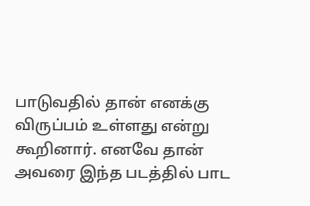பாடுவதில் தான் எனக்கு விருப்பம் உள்ளது என்று கூறினார். எனவே தான் அவரை இந்த படத்தில் பாட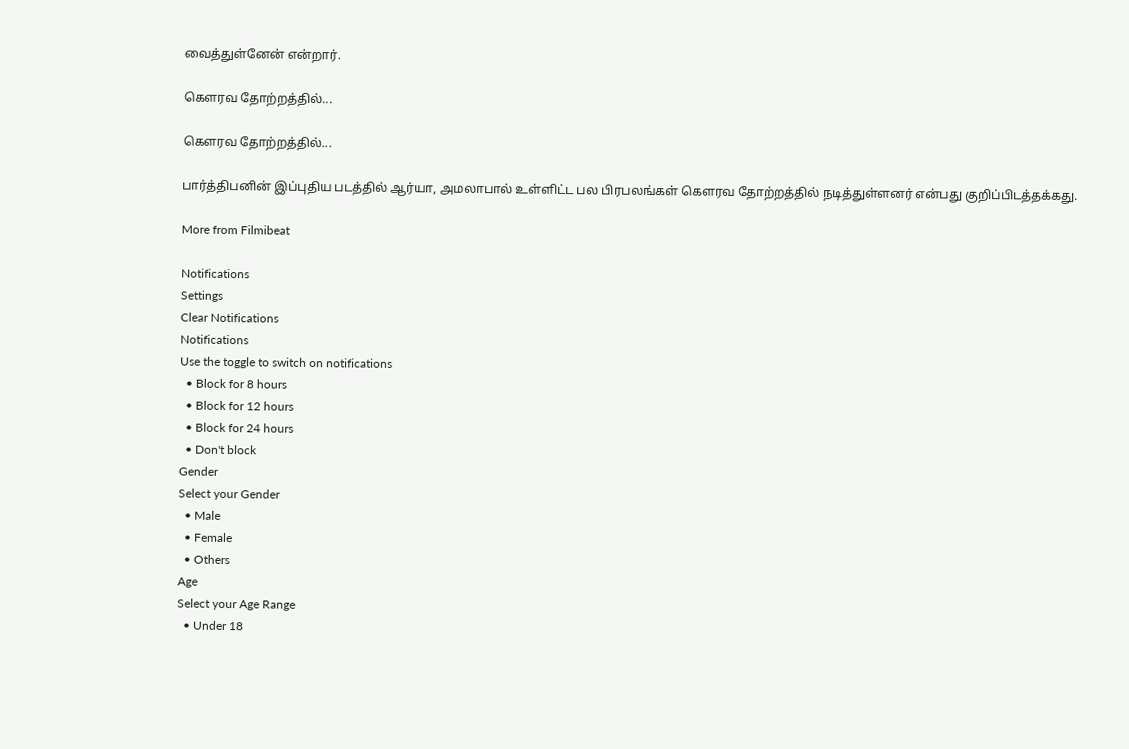வைத்துள்னேன் என்றார்.

கௌரவ தோற்றத்தில்...

கௌரவ தோற்றத்தில்...

பார்த்திபனின் இப்புதிய படத்தில் ஆர்யா, அமலாபால் உள்ளிட்ட பல பிரபலங்கள் கௌரவ தோற்றத்தில் நடித்துள்ளனர் என்பது குறிப்பிடத்தக்கது.

More from Filmibeat

Notifications
Settings
Clear Notifications
Notifications
Use the toggle to switch on notifications
  • Block for 8 hours
  • Block for 12 hours
  • Block for 24 hours
  • Don't block
Gender
Select your Gender
  • Male
  • Female
  • Others
Age
Select your Age Range
  • Under 18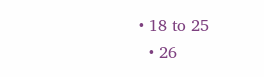• 18 to 25
  • 26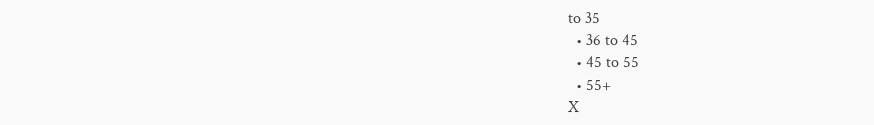to 35
  • 36 to 45
  • 45 to 55
  • 55+
X